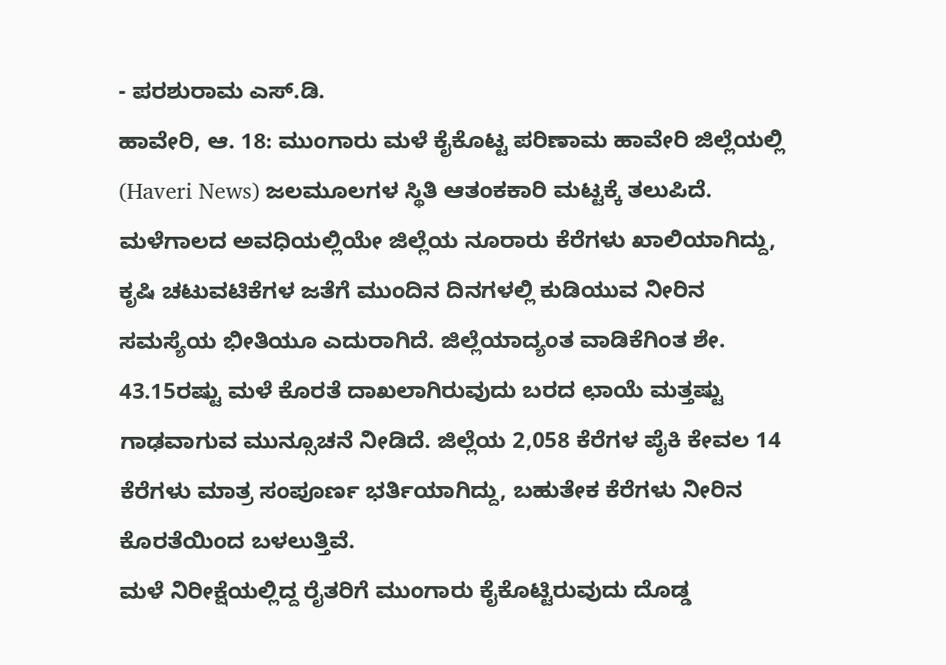- ಪರಶುರಾಮ ಎಸ್.ಡಿ.
ಹಾವೇರಿ, ಆ. 18: ಮುಂಗಾರು ಮಳೆ ಕೈಕೊಟ್ಟ ಪರಿಣಾಮ ಹಾವೇರಿ ಜಿಲ್ಲೆಯಲ್ಲಿ (Haveri News) ಜಲಮೂಲಗಳ ಸ್ಥಿತಿ ಆತಂಕಕಾರಿ ಮಟ್ಟಕ್ಕೆ ತಲುಪಿದೆ. ಮಳೆಗಾಲದ ಅವಧಿಯಲ್ಲಿಯೇ ಜಿಲ್ಲೆಯ ನೂರಾರು ಕೆರೆಗಳು ಖಾಲಿಯಾಗಿದ್ದು, ಕೃಷಿ ಚಟುವಟಿಕೆಗಳ ಜತೆಗೆ ಮುಂದಿನ ದಿನಗಳಲ್ಲಿ ಕುಡಿಯುವ ನೀರಿನ ಸಮಸ್ಯೆಯ ಭೀತಿಯೂ ಎದುರಾಗಿದೆ. ಜಿಲ್ಲೆಯಾದ್ಯಂತ ವಾಡಿಕೆಗಿಂತ ಶೇ. 43.15ರಷ್ಟು ಮಳೆ ಕೊರತೆ ದಾಖಲಾಗಿರುವುದು ಬರದ ಛಾಯೆ ಮತ್ತಷ್ಟು ಗಾಢವಾಗುವ ಮುನ್ಸೂಚನೆ ನೀಡಿದೆ. ಜಿಲ್ಲೆಯ 2,058 ಕೆರೆಗಳ ಪೈಕಿ ಕೇವಲ 14 ಕೆರೆಗಳು ಮಾತ್ರ ಸಂಪೂರ್ಣ ಭರ್ತಿಯಾಗಿದ್ದು, ಬಹುತೇಕ ಕೆರೆಗಳು ನೀರಿನ ಕೊರತೆಯಿಂದ ಬಳಲುತ್ತಿವೆ.
ಮಳೆ ನಿರೀಕ್ಷೆಯಲ್ಲಿದ್ದ ರೈತರಿಗೆ ಮುಂಗಾರು ಕೈಕೊಟ್ಟಿರುವುದು ದೊಡ್ಡ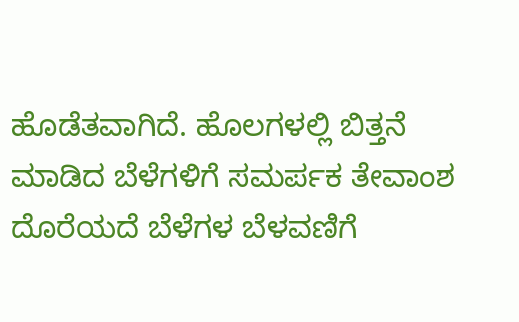ಹೊಡೆತವಾಗಿದೆ. ಹೊಲಗಳಲ್ಲಿ ಬಿತ್ತನೆ ಮಾಡಿದ ಬೆಳೆಗಳಿಗೆ ಸಮರ್ಪಕ ತೇವಾಂಶ ದೊರೆಯದೆ ಬೆಳೆಗಳ ಬೆಳವಣಿಗೆ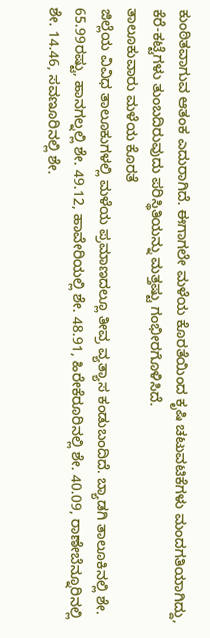ಕುಂಠಿತವಾಗುವ ಆತಂಕ ಎದುರಾಗಿದೆ. ಈಗಾಗಲೇ ಮಳೆಯ ಕೊರತೆಯಿಂದ ಕೃಷಿ ಚಟುವಟಿಕೆಗಳು ಮಂದಗತಿಯಾಗಿದ್ದು, ಕೆರೆ-ಕಟ್ಟೆಗಳು ತುಂಬದಿರುವುದು ಪರಿಸ್ಥಿತಿಯನ್ನು ಮತ್ತಷ್ಟು ಗಂಭೀರಗೊಳಿಸಿದೆ.
ತಾಲೂಕುವಾರು ಮಳೆಯ ಕೊರತೆ
ಜಿಲ್ಲೆಯ ವಿವಿಧ ತಾಲೂಕುಗಳಲ್ಲಿ ಮಳೆಯ ಪ್ರಮಾಣದಲ್ಲೂ ತೀವ್ರ ವ್ಯತ್ಯಾಸ ಕಂಡುಬಂದಿದೆ. ಬ್ಯಾಡಗಿ ತಾಲೂಕಿನಲ್ಲಿ ಶೇ. 65.99ರಷ್ಟು, ಹಾನಗಲ್ನಲ್ಲಿ ಶೇ. 49.12, ಹಾವೇರಿಯಲ್ಲಿ ಶೇ. 48.91, ಹಿರೇಕೆರೂರಿನಲ್ಲಿ ಶೇ. 40.09, ರಾಣೇಬೆನ್ನೂರಿನಲ್ಲಿ ಶೇ. 14.46, ಸವಣೂರಿನಲ್ಲಿ ಶೇ.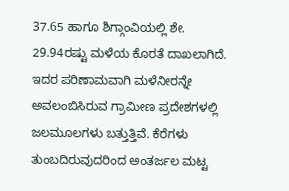37.65 ಹಾಗೂ ಶಿಗ್ಗಾಂವಿಯಲ್ಲಿ ಶೇ. 29.94ರಷ್ಟು ಮಳೆಯ ಕೊರತೆ ದಾಖಲಾಗಿದೆ. ಇದರ ಪರಿಣಾಮವಾಗಿ ಮಳೆನೀರನ್ನೇ ಅವಲಂಬಿಸಿರುವ ಗ್ರಾಮೀಣ ಪ್ರದೇಶಗಳಲ್ಲಿ ಜಲಮೂಲಗಳು ಬತ್ತುತ್ತಿವೆ. ಕೆರೆಗಳು ತುಂಬದಿರುವುದರಿಂದ ಅಂತರ್ಜಲ ಮಟ್ಟ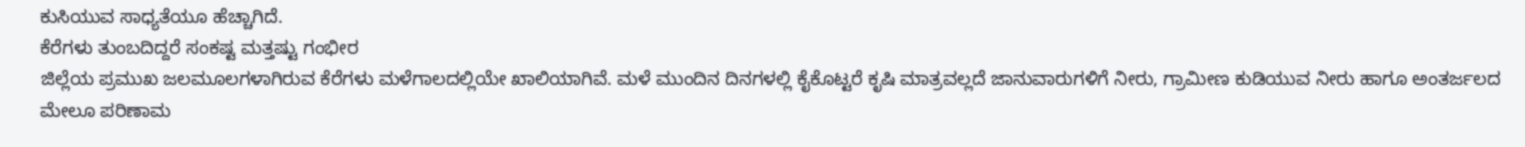ಕುಸಿಯುವ ಸಾಧ್ಯತೆಯೂ ಹೆಚ್ಚಾಗಿದೆ.
ಕೆರೆಗಳು ತುಂಬದಿದ್ದರೆ ಸಂಕಷ್ಟ ಮತ್ತಷ್ಟು ಗಂಭೀರ
ಜಿಲ್ಲೆಯ ಪ್ರಮುಖ ಜಲಮೂಲಗಳಾಗಿರುವ ಕೆರೆಗಳು ಮಳೆಗಾಲದಲ್ಲಿಯೇ ಖಾಲಿಯಾಗಿವೆ. ಮಳೆ ಮುಂದಿನ ದಿನಗಳಲ್ಲಿ ಕೈಕೊಟ್ಟರೆ ಕೃಷಿ ಮಾತ್ರವಲ್ಲದೆ ಜಾನುವಾರುಗಳಿಗೆ ನೀರು, ಗ್ರಾಮೀಣ ಕುಡಿಯುವ ನೀರು ಹಾಗೂ ಅಂತರ್ಜಲದ ಮೇಲೂ ಪರಿಣಾಮ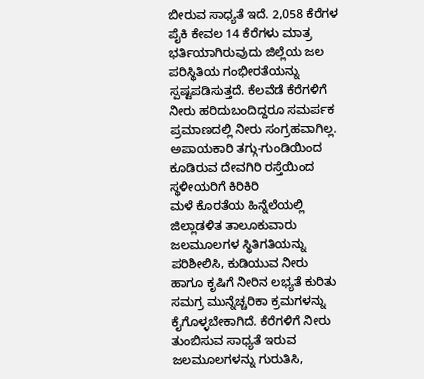ಬೀರುವ ಸಾಧ್ಯತೆ ಇದೆ. 2,058 ಕೆರೆಗಳ ಪೈಕಿ ಕೇವಲ 14 ಕೆರೆಗಳು ಮಾತ್ರ ಭರ್ತಿಯಾಗಿರುವುದು ಜಿಲ್ಲೆಯ ಜಲ ಪರಿಸ್ಥಿತಿಯ ಗಂಭೀರತೆಯನ್ನು ಸ್ಪಷ್ಟಪಡಿಸುತ್ತದೆ. ಕೆಲವೆಡೆ ಕೆರೆಗಳಿಗೆ ನೀರು ಹರಿದುಬಂದಿದ್ದರೂ ಸಮರ್ಪಕ ಪ್ರಮಾಣದಲ್ಲಿ ನೀರು ಸಂಗ್ರಹವಾಗಿಲ್ಲ.
ಅಪಾಯಕಾರಿ ತಗ್ಗು-ಗುಂಡಿಯಿಂದ ಕೂಡಿರುವ ದೇವಗಿರಿ ರಸ್ತೆಯಿಂದ ಸ್ಥಳೀಯರಿಗೆ ಕಿರಿಕಿರಿ
ಮಳೆ ಕೊರತೆಯ ಹಿನ್ನೆಲೆಯಲ್ಲಿ ಜಿಲ್ಲಾಡಳಿತ ತಾಲೂಕುವಾರು ಜಲಮೂಲಗಳ ಸ್ಥಿತಿಗತಿಯನ್ನು ಪರಿಶೀಲಿಸಿ, ಕುಡಿಯುವ ನೀರು ಹಾಗೂ ಕೃಷಿಗೆ ನೀರಿನ ಲಭ್ಯತೆ ಕುರಿತು ಸಮಗ್ರ ಮುನ್ನೆಚ್ಚರಿಕಾ ಕ್ರಮಗಳನ್ನು ಕೈಗೊಳ್ಳಬೇಕಾಗಿದೆ. ಕೆರೆಗಳಿಗೆ ನೀರು ತುಂಬಿಸುವ ಸಾಧ್ಯತೆ ಇರುವ ಜಲಮೂಲಗಳನ್ನು ಗುರುತಿಸಿ,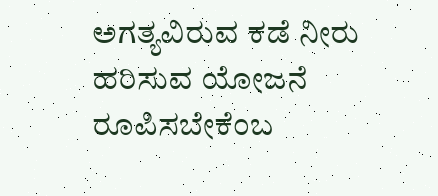ಅಗತ್ಯವಿರುವ ಕಡೆ ನೀರು ಹರಿಸುವ ಯೋಜನೆ ರೂಪಿಸಬೇಕೆಂಬ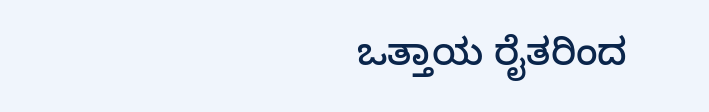ಒತ್ತಾಯ ರೈತರಿಂದ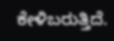ಕೇಳಿಬರುತ್ತಿದೆ.